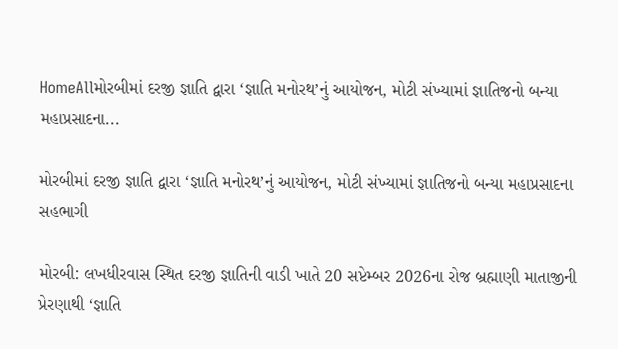HomeAllમોરબીમાં દરજી જ્ઞાતિ દ્વારા ‘જ્ઞાતિ મનોરથ’નું આયોજન, મોટી સંખ્યામાં જ્ઞાતિજનો બન્યા મહાપ્રસાદના...

મોરબીમાં દરજી જ્ઞાતિ દ્વારા ‘જ્ઞાતિ મનોરથ’નું આયોજન, મોટી સંખ્યામાં જ્ઞાતિજનો બન્યા મહાપ્રસાદના સહભાગી

મોરબી: લખધીરવાસ સ્થિત દરજી જ્ઞાતિની વાડી ખાતે 20 સપ્ટેમ્બર 2026ના રોજ બ્રહ્માણી માતાજીની પ્રેરણાથી ‘જ્ઞાતિ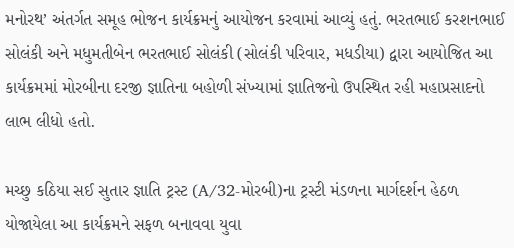મનોરથ’ અંતર્ગત સમૂહ ભોજન કાર્યક્રમનું આયોજન કરવામાં આવ્યું હતું. ભરતભાઈ કરશનભાઈ સોલંકી અને મધુમતીબેન ભરતભાઈ સોલંકી (સોલંકી પરિવાર, મધડીયા) દ્વારા આયોજિત આ કાર્યક્રમમાં મોરબીના દરજી જ્ઞાતિના બહોળી સંખ્યામાં જ્ઞાતિજનો ઉપસ્થિત રહી મહાપ્રસાદનો લાભ લીધો હતો.

મચ્છુ કઠિયા સઈ સુતાર જ્ઞાતિ ટ્રસ્ટ (A/32-મોરબી)ના ટ્રસ્ટી મંડળના માર્ગદર્શન હેઠળ યોજાયેલા આ કાર્યક્રમને સફળ બનાવવા યુવા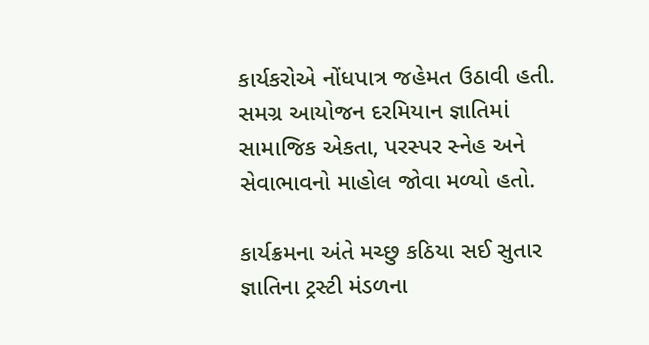કાર્યકરોએ નોંધપાત્ર જહેમત ઉઠાવી હતી. સમગ્ર આયોજન દરમિયાન જ્ઞાતિમાં સામાજિક એકતા, પરસ્પર સ્નેહ અને સેવાભાવનો માહોલ જોવા મળ્યો હતો.

કાર્યક્રમના અંતે મચ્છુ કઠિયા સઈ સુતાર જ્ઞાતિના ટ્રસ્ટી મંડળના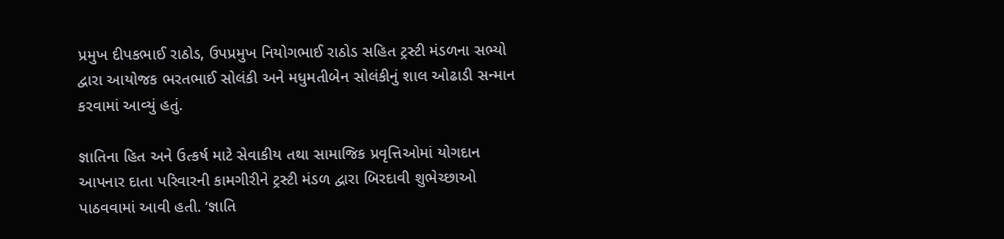પ્રમુખ દીપકભાઈ રાઠોડ, ઉપપ્રમુખ નિયોગભાઈ રાઠોડ સહિત ટ્રસ્ટી મંડળના સભ્યો દ્વારા આયોજક ભરતભાઈ સોલંકી અને મધુમતીબેન સોલંકીનું શાલ ઓઢાડી સન્માન કરવામાં આવ્યું હતું.

જ્ઞાતિના હિત અને ઉત્કર્ષ માટે સેવાકીય તથા સામાજિક પ્રવૃત્તિઓમાં યોગદાન આપનાર દાતા પરિવારની કામગીરીને ટ્રસ્ટી મંડળ દ્વારા બિરદાવી શુભેચ્છાઓ પાઠવવામાં આવી હતી. ‘જ્ઞાતિ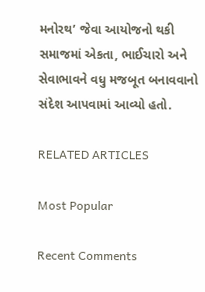મનોરથ’ જેવા આયોજનો થકી સમાજમાં એકતા, ભાઈચારો અને સેવાભાવને વધુ મજબૂત બનાવવાનો સંદેશ આપવામાં આવ્યો હતો.

RELATED ARTICLES

Most Popular

Recent Comments